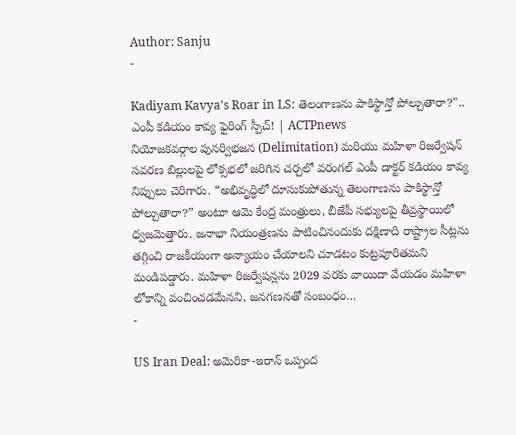Author: Sanju
-

Kadiyam Kavya's Roar in LS: తెలంగాణను పాకిస్థాన్తో పోల్చుతారా?".. ఎంపీ కడియం కావ్య ఫైరింగ్ స్పీచ్! | ACTPnews
నియోజకవర్గాల పునర్విభజన (Delimitation) మరియు మహిళా రిజర్వేషన్ సవరణ బిల్లులపై లోక్సభలో జరిగిన చర్చలో వరంగల్ ఎంపీ డాక్టర్ కడియం కావ్య నిప్పులు చెరిగారు. “అభివృద్ధిలో దూసుకుపోతున్న తెలంగాణను పాకిస్థాన్తో పోల్చుతారా?” అంటూ ఆమె కేంద్ర మంత్రులు, బీజేపీ సభ్యులపై తీవ్రస్థాయిలో ధ్వజమెత్తారు. జనాభా నియంత్రణను పాటించినందుకు దక్షిణాది రాష్ట్రాల సీట్లను తగ్గించి రాజకీయంగా అన్యాయం చేయాలని చూడటం కుట్రపూరితమని మండిపడ్డారు. మహిళా రిజర్వేషన్లను 2029 వరకు వాయిదా వేయడం మహిళా లోకాన్ని వంచించడమేనని, జనగణనతో సంబంధం…
-

US Iran Deal: అమెరికా-ఇరాన్ ఒప్పంద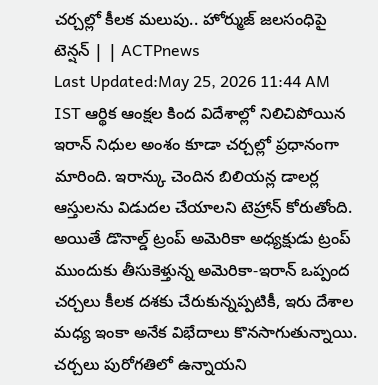చర్చల్లో కీలక మలుపు.. హోర్ముజ్ జలసంధిపై టెన్షన్ | | ACTPnews
Last Updated:May 25, 2026 11:44 AM IST ఆర్థిక ఆంక్షల కింద విదేశాల్లో నిలిచిపోయిన ఇరాన్ నిధుల అంశం కూడా చర్చల్లో ప్రధానంగా మారింది. ఇరాన్కు చెందిన బిలియన్ల డాలర్ల ఆస్తులను విడుదల చేయాలని టెహ్రాన్ కోరుతోంది. అయితే డొనాల్డ్ ట్రంప్ అమెరికా అధ్యక్షుడు ట్రంప్ ముందుకు తీసుకెళ్తున్న అమెరికా-ఇరాన్ ఒప్పంద చర్చలు కీలక దశకు చేరుకున్నప్పటికీ, ఇరు దేశాల మధ్య ఇంకా అనేక విభేదాలు కొనసాగుతున్నాయి. చర్చలు పురోగతిలో ఉన్నాయని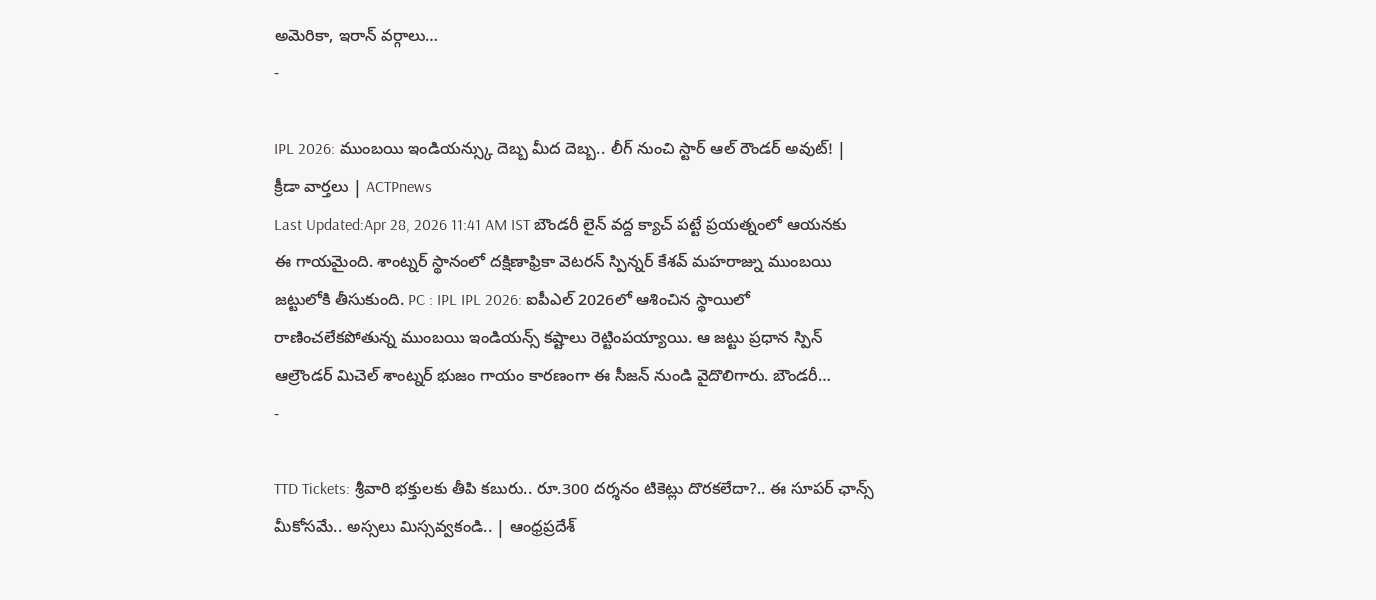అమెరికా, ఇరాన్ వర్గాలు…
-

IPL 2026: ముంబయి ఇండియన్స్కు దెబ్బ మీద దెబ్బ.. లీగ్ నుంచి స్టార్ ఆల్ రౌండర్ అవుట్! | క్రీడా వార్తలు | ACTPnews
Last Updated:Apr 28, 2026 11:41 AM IST బౌండరీ లైన్ వద్ద క్యాచ్ పట్టే ప్రయత్నంలో ఆయనకు ఈ గాయమైంది. శాంట్నర్ స్థానంలో దక్షిణాఫ్రికా వెటరన్ స్పిన్నర్ కేశవ్ మహరాజ్ను ముంబయి జట్టులోకి తీసుకుంది. PC : IPL IPL 2026: ఐపీఎల్ 2026లో ఆశించిన స్థాయిలో రాణించలేకపోతున్న ముంబయి ఇండియన్స్ కష్టాలు రెట్టింపయ్యాయి. ఆ జట్టు ప్రధాన స్పిన్ ఆల్రౌండర్ మిచెల్ శాంట్నర్ భుజం గాయం కారణంగా ఈ సీజన్ నుండి వైదొలిగారు. బౌండరీ…
-

TTD Tickets: శ్రీవారి భక్తులకు తీపి కబురు.. రూ.300 దర్శనం టికెట్లు దొరకలేదా?.. ఈ సూపర్ ఛాన్స్ మీకోసమే.. అస్సలు మిస్సవ్వకండి.. | ఆంధ్రప్రదేశ్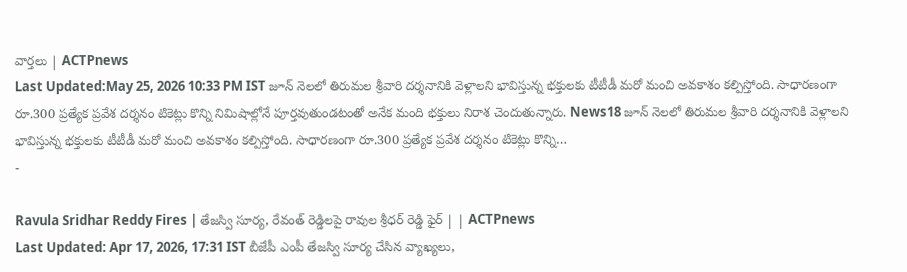వార్తలు | ACTPnews
Last Updated:May 25, 2026 10:33 PM IST జూన్ నెలలో తిరుమల శ్రీవారి దర్శనానికి వెళ్లాలని భావిస్తున్న భక్తులకు టీటీడీ మరో మంచి అవకాశం కల్పిస్తోంది. సాధారణంగా రూ.300 ప్రత్యేక ప్రవేశ దర్శనం టికెట్లు కొన్ని నిమిషాల్లోనే పూర్తవుతుండటంతో అనేక మంది భక్తులు నిరాశ చెందుతున్నారు. News18 జూన్ నెలలో తిరుమల శ్రీవారి దర్శనానికి వెళ్లాలని భావిస్తున్న భక్తులకు టీటీడీ మరో మంచి అవకాశం కల్పిస్తోంది. సాధారణంగా రూ.300 ప్రత్యేక ప్రవేశ దర్శనం టికెట్లు కొన్ని…
-

Ravula Sridhar Reddy Fires | తేజస్వి సూర్య, రేవంత్ రెడ్డిలపై రావుల శ్రీధర్ రెడ్డి ఫైర్ | | ACTPnews
Last Updated: Apr 17, 2026, 17:31 IST బీజేపీ ఎంపీ తేజస్వి సూర్య చేసిన వ్యాఖ్యలు,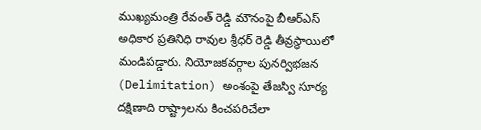ముఖ్యమంత్రి రేవంత్ రెడ్డి మౌనంపై బీఆర్ఎస్ అధికార ప్రతినిధి రావుల శ్రీధర్ రెడ్డి తీవ్రస్థాయిలో మండిపడ్డారు. నియోజకవర్గాల పునర్విభజన (Delimitation) అంశంపై తేజస్వి సూర్య దక్షిణాది రాష్ట్రాలను కించపరిచేలా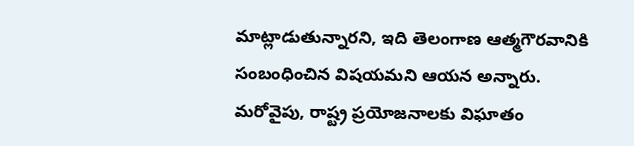మాట్లాడుతున్నారని, ఇది తెలంగాణ ఆత్మగౌరవానికి సంబంధించిన విషయమని ఆయన అన్నారు. మరోవైపు, రాష్ట్ర ప్రయోజనాలకు విఘాతం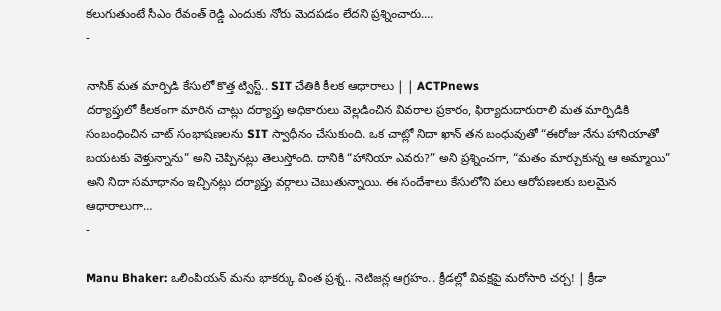కలుగుతుంటే సీఎం రేవంత్ రెడ్డి ఎందుకు నోరు మెదపడం లేదని ప్రశ్నించారు.…
-

నాసిక్ మత మార్పిడి కేసులో కొత్త ట్విస్ట్.. SIT చేతికి కీలక ఆధారాలు | | ACTPnews
దర్యాప్తులో కీలకంగా మారిన చాట్లు దర్యాప్తు అధికారులు వెల్లడించిన వివరాల ప్రకారం, ఫిర్యాదుదారురాలి మత మార్పిడికి సంబంధించిన చాట్ సంభాషణలను SIT స్వాధీనం చేసుకుంది. ఒక చాట్లో నిదా ఖాన్ తన బంధువుతో “ఈరోజు నేను హానియాతో బయటకు వెళ్తున్నాను” అని చెప్పినట్లు తెలుస్తోంది. దానికి “హానియా ఎవరు?” అని ప్రశ్నించగా, “మతం మార్చుకున్న ఆ అమ్మాయి” అని నిదా సమాధానం ఇచ్చినట్లు దర్యాప్తు వర్గాలు చెబుతున్నాయి. ఈ సందేశాలు కేసులోని పలు ఆరోపణలకు బలమైన ఆధారాలుగా…
-

Manu Bhaker: ఒలింపియన్ మను భాకర్కు వింత ప్రశ్న.. నెటిజన్ల ఆగ్రహం.. క్రీడల్లో వివక్షపై మరోసారి చర్చ! | క్రీడా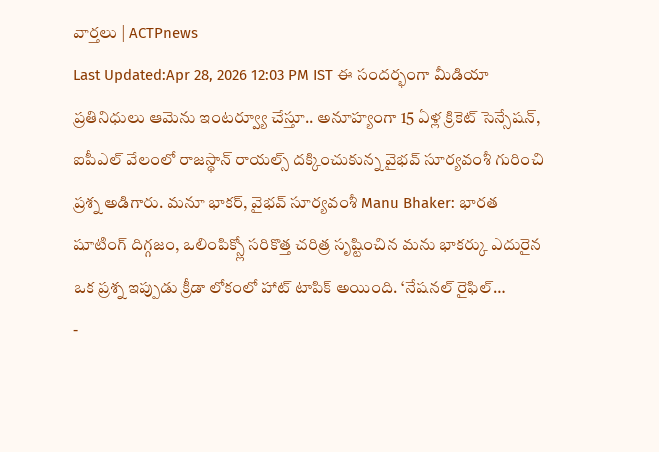వార్తలు | ACTPnews
Last Updated:Apr 28, 2026 12:03 PM IST ఈ సందర్భంగా మీడియా ప్రతినిధులు ఆమెను ఇంటర్వ్యూ చేస్తూ.. అనూహ్యంగా 15 ఏళ్ల క్రికెట్ సెన్సేషన్, ఐపీఎల్ వేలంలో రాజస్థాన్ రాయల్స్ దక్కించుకున్న వైభవ్ సూర్యవంశీ గురించి ప్రశ్న అడిగారు. మనూ భాకర్, వైభవ్ సూర్యవంశీ Manu Bhaker: భారత షూటింగ్ దిగ్గజం, ఒలింపిక్స్లో సరికొత్త చరిత్ర సృష్టించిన మను భాకర్కు ఎదురైన ఒక ప్రశ్న ఇప్పుడు క్రీడా లోకంలో హాట్ టాపిక్ అయింది. ‘నేషనల్ రైఫిల్…
-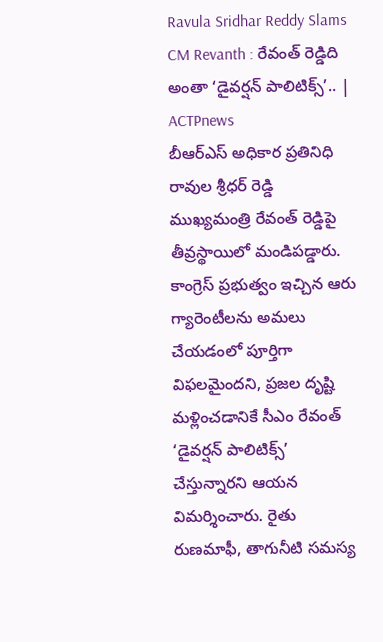Ravula Sridhar Reddy Slams CM Revanth : రేవంత్ రెడ్డిది అంతా ‘డైవర్షన్ పాలిటిక్స్’.. | ACTPnews
బీఆర్ఎస్ అధికార ప్రతినిధి రావుల శ్రీధర్ రెడ్డి ముఖ్యమంత్రి రేవంత్ రెడ్డిపై తీవ్రస్థాయిలో మండిపడ్డారు. కాంగ్రెస్ ప్రభుత్వం ఇచ్చిన ఆరు గ్యారెంటీలను అమలు చేయడంలో పూర్తిగా విఫలమైందని, ప్రజల దృష్టి మళ్లించడానికే సీఎం రేవంత్ ‘డైవర్షన్ పాలిటిక్స్’ చేస్తున్నారని ఆయన విమర్శించారు. రైతు రుణమాఫీ, తాగునీటి సమస్య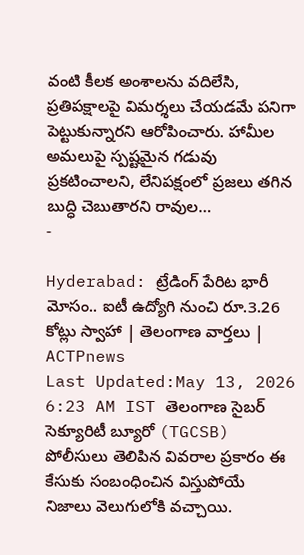వంటి కీలక అంశాలను వదిలేసి, ప్రతిపక్షాలపై విమర్శలు చేయడమే పనిగా పెట్టుకున్నారని ఆరోపించారు. హామీల అమలుపై స్పష్టమైన గడువు ప్రకటించాలని, లేనిపక్షంలో ప్రజలు తగిన బుద్ధి చెబుతారని రావుల…
-

Hyderabad: ట్రేడింగ్ పేరిట భారీ మోసం.. ఐటీ ఉద్యోగి నుంచి రూ.3.26 కోట్లు స్వాహా | తెలంగాణ వార్తలు | ACTPnews
Last Updated:May 13, 2026 6:23 AM IST తెలంగాణ సైబర్ సెక్యూరిటీ బ్యూరో (TGCSB) పోలీసులు తెలిపిన వివరాల ప్రకారం ఈ కేసుకు సంబంధించిన విస్తుపోయే నిజాలు వెలుగులోకి వచ్చాయి.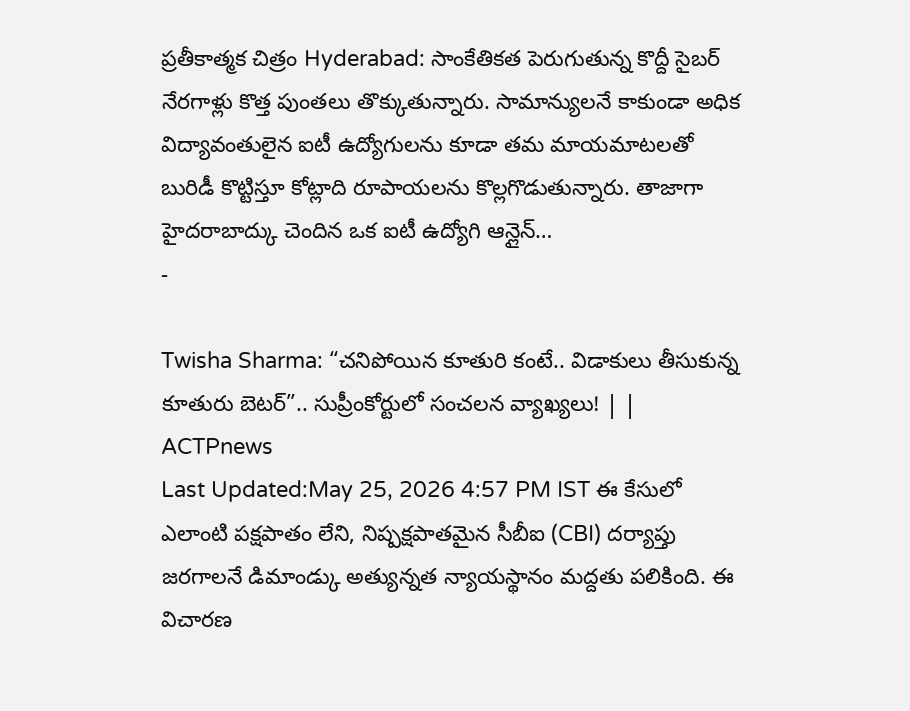ప్రతీకాత్మక చిత్రం Hyderabad: సాంకేతికత పెరుగుతున్న కొద్దీ సైబర్ నేరగాళ్లు కొత్త పుంతలు తొక్కుతున్నారు. సామాన్యులనే కాకుండా అధిక విద్యావంతులైన ఐటీ ఉద్యోగులను కూడా తమ మాయమాటలతో బురిడీ కొట్టిస్తూ కోట్లాది రూపాయలను కొల్లగొడుతున్నారు. తాజాగా హైదరాబాద్కు చెందిన ఒక ఐటీ ఉద్యోగి ఆన్లైన్…
-

Twisha Sharma: “చనిపోయిన కూతురి కంటే.. విడాకులు తీసుకున్న కూతురు బెటర్”.. సుప్రీంకోర్టులో సంచలన వ్యాఖ్యలు! | | ACTPnews
Last Updated:May 25, 2026 4:57 PM IST ఈ కేసులో ఎలాంటి పక్షపాతం లేని, నిష్పక్షపాతమైన సీబీఐ (CBI) దర్యాప్తు జరగాలనే డిమాండ్కు అత్యున్నత న్యాయస్థానం మద్దతు పలికింది. ఈ విచారణ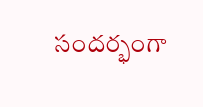సందర్భంగా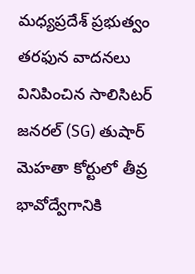మధ్యప్రదేశ్ ప్రభుత్వం తరఫున వాదనలు వినిపించిన సాలిసిటర్ జనరల్ (SG) తుషార్ మెహతా కోర్టులో తీవ్ర భావోద్వేగానికి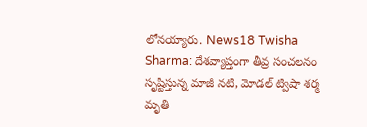లోనయ్యారు. News18 Twisha Sharma: దేశవ్యాప్తంగా తీవ్ర సంచలనం సృష్టిస్తున్న మాజీ నటి, మోడల్ ట్విషా శర్మ మృతి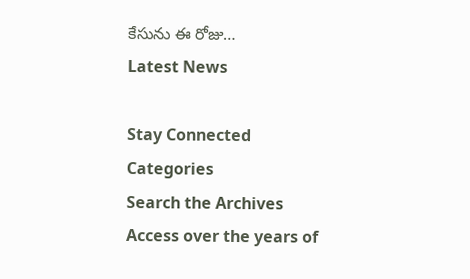కేసును ఈ రోజు…
Latest News

Stay Connected
Categories
Search the Archives
Access over the years of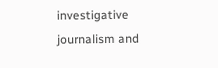investigative journalism and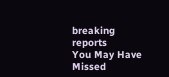breaking reports
You May Have Missed